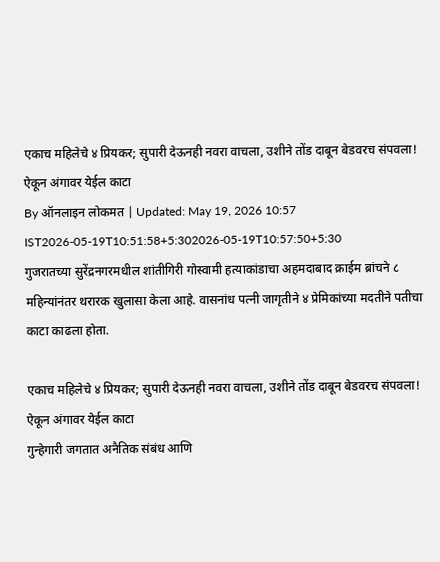एकाच महिलेचे ४ प्रियकर; सुपारी देऊनही नवरा वाचला, उशीने तोंड दाबून बेडवरच संपवला! ऐकून अंगावर येईल काटा
By ऑनलाइन लोकमत | Updated: May 19, 2026 10:57 IST2026-05-19T10:51:58+5:302026-05-19T10:57:50+5:30
गुजरातच्या सुरेंद्रनगरमधील शांतीगिरी गोस्वामी हत्याकांडाचा अहमदाबाद क्राईम ब्रांचने ८ महिन्यांनंतर थरारक खुलासा केला आहे. वासनांध पत्नी जागृतीने ४ प्रेमिकांच्या मदतीने पतीचा काटा काढला होता.

एकाच महिलेचे ४ प्रियकर; सुपारी देऊनही नवरा वाचला, उशीने तोंड दाबून बेडवरच संपवला! ऐकून अंगावर येईल काटा
गुन्हेगारी जगतात अनैतिक संबंध आणि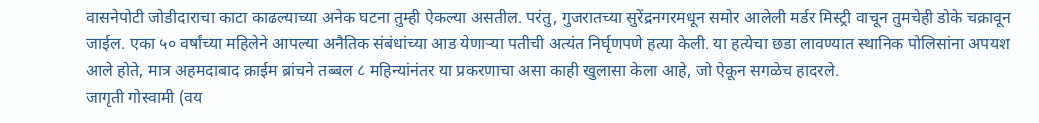वासनेपोटी जोडीदाराचा काटा काढल्याच्या अनेक घटना तुम्ही ऐकल्या असतील. परंतु, गुजरातच्या सुरेंद्रनगरमधून समोर आलेली मर्डर मिस्ट्री वाचून तुमचेही डोके चक्रावून जाईल. एका ५० वर्षांच्या महिलेने आपल्या अनैतिक संबंधांच्या आड येणाऱ्या पतीची अत्यंत निर्घृणपणे हत्या केली. या हत्येचा छडा लावण्यात स्थानिक पोलिसांना अपयश आले होते, मात्र अहमदाबाद क्राईम ब्रांचने तब्बल ८ महिन्यांनंतर या प्रकरणाचा असा काही खुलासा केला आहे, जो ऐकून सगळेच हादरले.
जागृती गोस्वामी (वय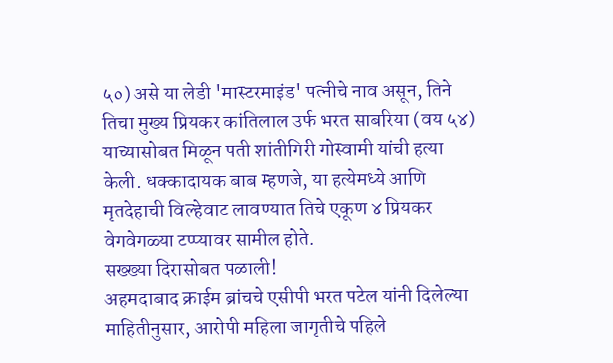५०) असे या लेडी 'मास्टरमाइंड' पत्नीचे नाव असून, तिने तिचा मुख्य प्रियकर कांतिलाल उर्फ भरत साबरिया (वय ५४) याच्यासोबत मिळून पती शांतीगिरी गोस्वामी यांची हत्या केली. धक्कादायक बाब म्हणजे, या हत्येमध्ये आणि मृतदेहाची विल्हेवाट लावण्यात तिचे एकूण ४ प्रियकर वेगवेगळ्या टप्प्यावर सामील होते.
सख्ख्या दिरासोबत पळाली!
अहमदाबाद क्राईम ब्रांचचे एसीपी भरत पटेल यांनी दिलेल्या माहितीनुसार, आरोपी महिला जागृतीचे पहिले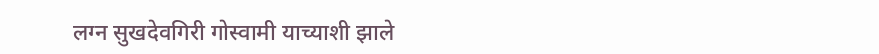लग्न सुखदेवगिरी गोस्वामी याच्याशी झाले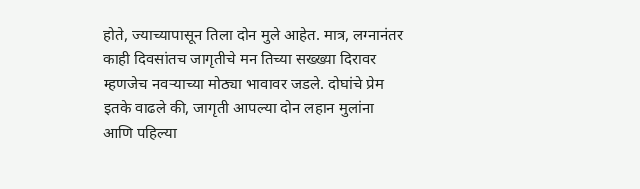होते, ज्याच्यापासून तिला दोन मुले आहेत. मात्र, लग्नानंतर काही दिवसांतच जागृतीचे मन तिच्या सख्ख्या दिरावर म्हणजेच नवऱ्याच्या मोठ्या भावावर जडले. दोघांचे प्रेम इतके वाढले की, जागृती आपल्या दोन लहान मुलांना आणि पहिल्या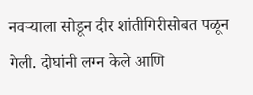नवऱ्याला सोडून दीर शांतीगिरीसोबत पळून गेली. दोघांनी लग्न केले आणि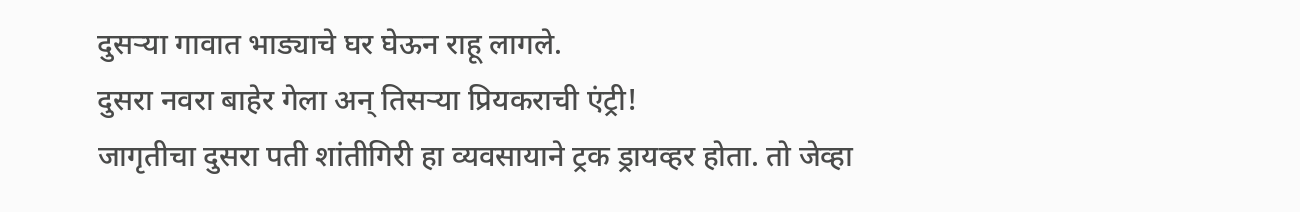दुसऱ्या गावात भाड्याचे घर घेऊन राहू लागले.
दुसरा नवरा बाहेर गेला अन् तिसऱ्या प्रियकराची एंट्री!
जागृतीचा दुसरा पती शांतीगिरी हा व्यवसायाने ट्रक ड्रायव्हर होता. तो जेव्हा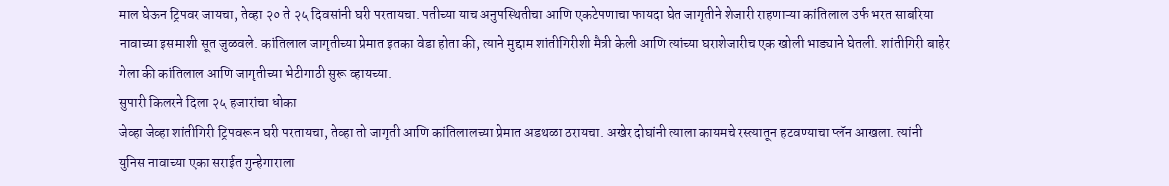माल घेऊन ट्रिपवर जायचा, तेव्हा २० ते २५ दिवसांनी घरी परतायचा. पतीच्या याच अनुपस्थितीचा आणि एकटेपणाचा फायदा घेत जागृतीने शेजारी राहणाऱ्या कांतिलाल उर्फ भरत साबरिया नावाच्या इसमाशी सूत जुळवले. कांतिलाल जागृतीच्या प्रेमात इतका वेडा होता की, त्याने मुद्दाम शांतीगिरीशी मैत्री केली आणि त्यांच्या घराशेजारीच एक खोली भाड्याने घेतली. शांतीगिरी बाहेर गेला की कांतिलाल आणि जागृतीच्या भेटीगाठी सुरू व्हायच्या.
सुपारी किलरने दिला २५ हजारांचा धोका
जेव्हा जेव्हा शांतीगिरी ट्रिपवरून घरी परतायचा, तेव्हा तो जागृती आणि कांतिलालच्या प्रेमात अडथळा ठरायचा. अखेर दोघांनी त्याला कायमचे रस्त्यातून हटवण्याचा प्लॅन आखला. त्यांनी युनिस नावाच्या एका सराईत गुन्हेगाराला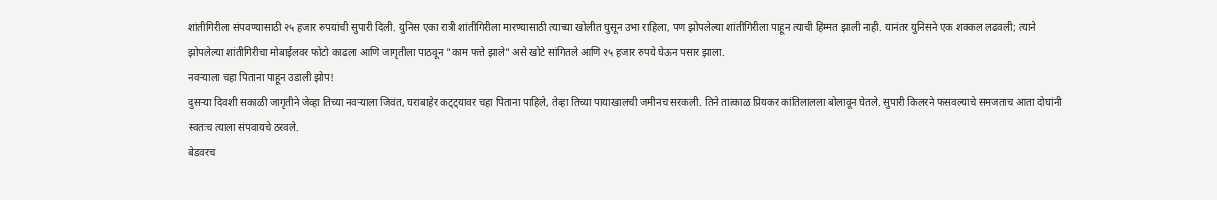शांतीगिरीला संपवण्यासाठी २५ हजार रुपयांची सुपारी दिली. युनिस एका रात्री शांतीगिरीला मारण्यासाठी त्याच्या खोलीत घुसून उभा राहिला, पण झोपलेल्या शांतीगिरीला पाहून त्याची हिम्मत झाली नाही. यानंतर युनिसने एक शक्कल लढवली; त्याने झोपलेल्या शांतीगिरीचा मोबाईलवर फोटो काढला आणि जागृतीला पाठवून "काम फत्ते झाले" असे खोटे सांगितले आणि २५ हजार रुपये घेऊन पसार झाला.
नवऱ्याला चहा पिताना पाहून उडाली झोप!
दुसऱ्या दिवशी सकाळी जागृतीने जेव्हा तिच्या नवऱ्याला जिवंत, घराबाहेर कट्ट्यावर चहा पिताना पाहिले, तेव्हा तिच्या पायाखालची जमीनच सरकली. तिने तात्काळ प्रियकर कांतिलालला बोलावून घेतले. सुपारी किलरने फसवल्याचे समजताच आता दोघांनी स्वतःच त्याला संपवायचे ठरवले.
बेडवरच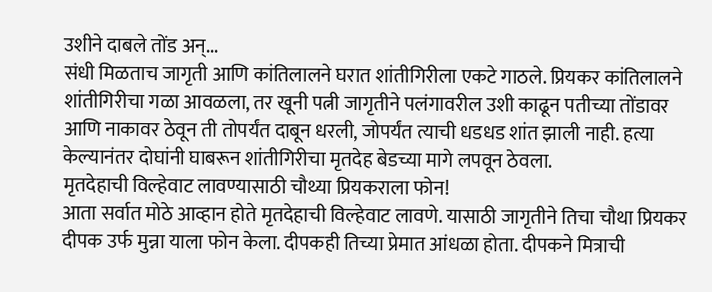उशीने दाबले तोंड अन्...
संधी मिळताच जागृती आणि कांतिलालने घरात शांतीगिरीला एकटे गाठले. प्रियकर कांतिलालने शांतीगिरीचा गळा आवळला, तर खूनी पत्नी जागृतीने पलंगावरील उशी काढून पतीच्या तोंडावर आणि नाकावर ठेवून ती तोपर्यंत दाबून धरली, जोपर्यंत त्याची धडधड शांत झाली नाही. हत्या केल्यानंतर दोघांनी घाबरून शांतीगिरीचा मृतदेह बेडच्या मागे लपवून ठेवला.
मृतदेहाची विल्हेवाट लावण्यासाठी चौथ्या प्रियकराला फोन!
आता सर्वात मोठे आव्हान होते मृतदेहाची विल्हेवाट लावणे. यासाठी जागृतीने तिचा चौथा प्रियकर दीपक उर्फ मुन्ना याला फोन केला. दीपकही तिच्या प्रेमात आंधळा होता. दीपकने मित्राची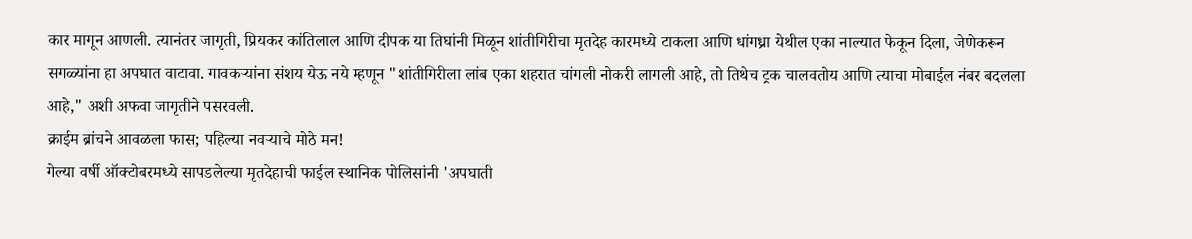कार मागून आणली. त्यानंतर जागृती, प्रियकर कांतिलाल आणि दीपक या तिघांनी मिळून शांतीगिरीचा मृतदेह कारमध्ये टाकला आणि धांगध्रा येथील एका नाल्यात फेकून दिला, जेणेकरून सगळ्यांना हा अपघात वाटावा. गावकऱ्यांना संशय येऊ नये म्हणून "शांतीगिरीला लांब एका शहरात चांगली नोकरी लागली आहे, तो तिथेच ट्रक चालवतोय आणि त्याचा मोबाईल नंबर बदलला आहे," अशी अफवा जागृतीने पसरवली.
क्राईम ब्रांचने आवळला फास; पहिल्या नवऱ्याचे मोठे मन!
गेल्या वर्षी ऑक्टोबरमध्ये सापडलेल्या मृतदेहाची फाईल स्थानिक पोलिसांनी 'अपघाती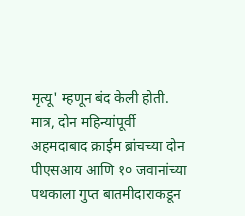मृत्यू' म्हणून बंद केली होती. मात्र, दोन महिन्यांपूर्वी अहमदाबाद क्राईम ब्रांचच्या दोन पीएसआय आणि १० जवानांच्या पथकाला गुप्त बातमीदाराकडून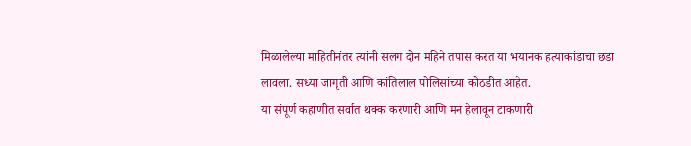मिळालेल्या माहितीनंतर त्यांनी सलग दोन महिने तपास करत या भयानक हत्याकांडाचा छडा लावला. सध्या जागृती आणि कांतिलाल पोलिसांच्या कोठडीत आहेत.
या संपूर्ण कहाणीत सर्वात थक्क करणारी आणि मन हेलावून टाकणारी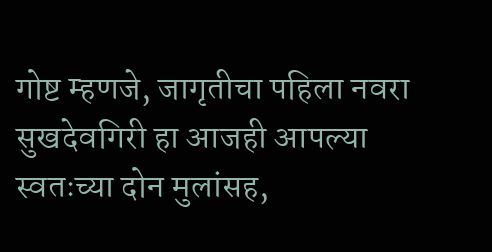गोष्ट म्हणजे, जागृतीचा पहिला नवरा सुखदेवगिरी हा आजही आपल्या स्वतःच्या दोन मुलांसह,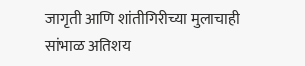जागृती आणि शांतीगिरीच्या मुलाचाही सांभाळ अतिशय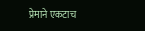प्रेमाने एकटाच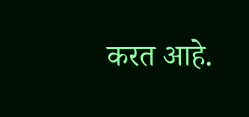करत आहे.